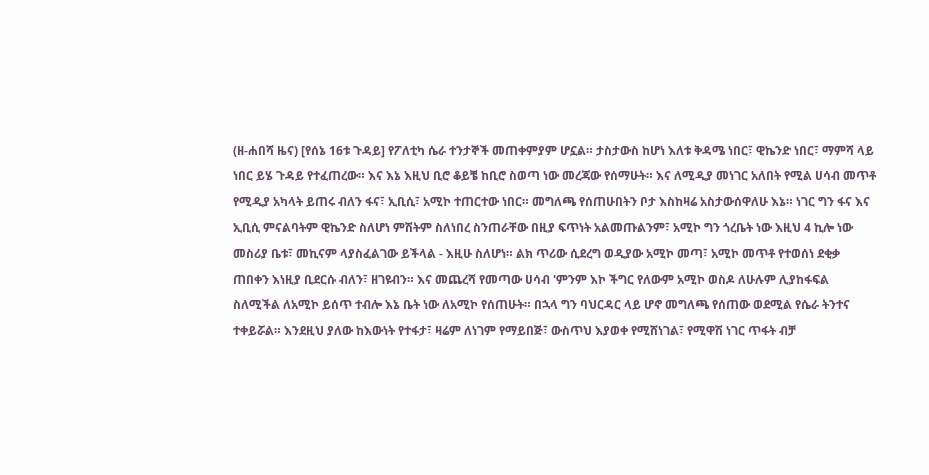(ዘ-ሐበሻ ዜና) [የሰኔ 16ቱ ጉዳይ] የፖለቲካ ሴራ ተንታኞች መጠቀምያም ሆኗል። ታስታውስ ከሆነ እለቱ ቅዳሜ ነበር፣ ዊኬንድ ነበር፣ ማምሻ ላይ ነበር ይሄ ጉዳይ የተፈጠረው። እና እኔ እዚህ ቢሮ ቆይቼ ከቢሮ ስወጣ ነው መረጃው የሰማሁት። እና ለሚዲያ መነገር አለበት የሚል ሀሳብ መጥቶ የሚዲያ አካላት ይጠሩ ብለን ፋና፣ ኢቢሲ፣ አሚኮ ተጠርተው ነበር። መግለጫ የሰጠሁበትን ቦታ እስከዛሬ አስታውሰዋለሁ እኔ። ነገር ግን ፋና እና ኢቢሲ ምናልባትም ዊኬንድ ስለሆነ ምሽትም ስለነበረ ስንጠራቸው በዚያ ፍጥነት አልመጡልንም፣ አሚኮ ግን ጎረቤት ነው እዚህ 4 ኪሎ ነው መስሪያ ቤቱ፣ መኪናም ላያስፈልገው ይችላል - እዚሁ ስለሆነ። ልክ ጥሪው ሲደረግ ወዲያው አሚኮ መጣ፣ አሚኮ መጥቶ የተወሰነ ደቂቃ ጠበቀን እነዚያ ቢደርሱ ብለን፣ ዘገዩብን። እና መጨረሻ የመጣው ሀሳብ 'ምንም እኮ ችግር የለውም አሚኮ ወስዶ ለሁሉም ሊያከፋፍል ስለሚችል ለአሚኮ ይሰጥ ተብሎ እኔ ቤት ነው ለአሚኮ የሰጠሁት። በኋላ ግን ባህርዳር ላይ ሆኖ መግለጫ የሰጠው ወደሚል የሴራ ትንተና ተቀይሯል። እንደዚህ ያለው ከእውነት የተፋታ፣ ዛሬም ለነገም የማይበጅ፣ ውስጥህ እያወቀ የሚሸነገል፣ የሚዋሽ ነገር ጥፋት ብቻ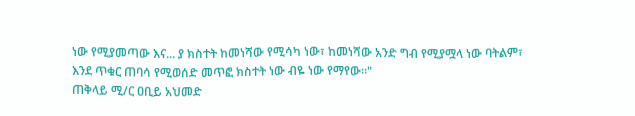ነው የሚያመጣው እና... ያ ክስተት ከመነሻው የሚሳካ ነው፣ ከመነሻው አንድ ግብ የሚያሟላ ነው ባትልም፣ እንደ ጥቁር ጠባሳ የሚወሰድ መጥፎ ክስተት ነው ብዬ ነው የማየው።"
ጠቅላይ ሚ/ር ዐቢይ አህመድ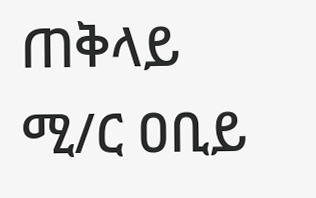ጠቅላይ ሚ/ር ዐቢይ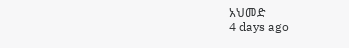አህመድ
4 days ago